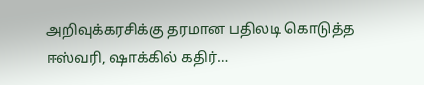அறிவுக்கரசிக்கு தரமான பதிலடி கொடுத்த ஈஸ்வரி, ஷாக்கில் கதிர்…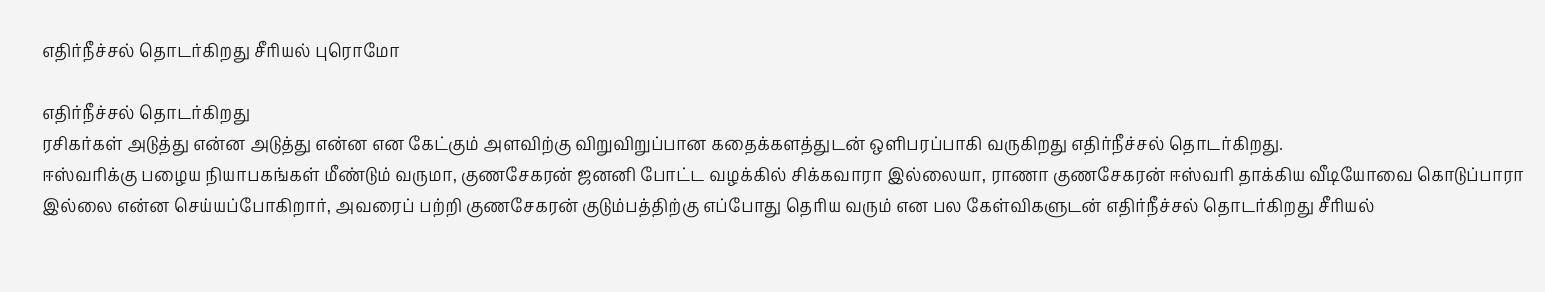எதிர்நீச்சல் தொடர்கிறது சீரியல் புரொமோ

எதிர்நீச்சல் தொடர்கிறது
ரசிகர்கள் அடுத்து என்ன அடுத்து என்ன என கேட்கும் அளவிற்கு விறுவிறுப்பான கதைக்களத்துடன் ஒளிபரப்பாகி வருகிறது எதிர்நீச்சல் தொடர்கிறது.
ஈஸ்வரிக்கு பழைய நியாபகங்கள் மீண்டும் வருமா, குணசேகரன் ஜனனி போட்ட வழக்கில் சிக்கவாரா இல்லையா, ராணா குணசேகரன் ஈஸ்வரி தாக்கிய வீடியோவை கொடுப்பாரா இல்லை என்ன செய்யப்போகிறார், அவரைப் பற்றி குணசேகரன் குடும்பத்திற்கு எப்போது தெரிய வரும் என பல கேள்விகளுடன் எதிர்நீச்சல் தொடர்கிறது சீரியல்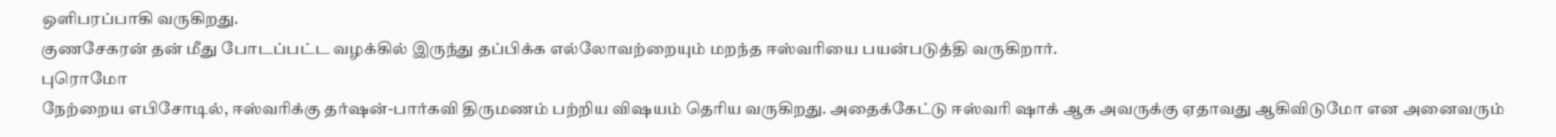ஒளிபரப்பாகி வருகிறது.
குணசேகரன் தன் மீது போடப்பட்ட வழக்கில் இருந்து தப்பிக்க எல்லோவற்றையும் மறந்த ஈஸ்வரியை பயன்படுத்தி வருகிறார்.
புரொமோ
நேற்றைய எபிசோடில், ஈஸ்வரிக்கு தர்ஷன்-பார்கவி திருமணம் பற்றிய விஷயம் தெரிய வருகிறது. அதைக்கேட்டு ஈஸ்வரி ஷாக் ஆக அவருக்கு ஏதாவது ஆகிவிடுமோ என அனைவரும்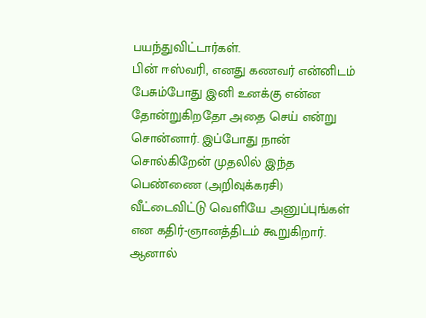பயந்துவிட்டார்கள்.
பின் ஈஸ்வரி, எனது கணவர் என்னிடம் பேசும்போது இனி உனக்கு என்ன தோன்றுகிறதோ அதை செய் என்று சொன்னார். இப்போது நான் சொல்கிறேன் முதலில் இந்த பெண்ணை (அறிவுக்கரசி) வீட்டைவிட்டு வெளியே அனுப்புங்கள் என கதிர்-ஞானத்திடம் கூறுகிறார்.
ஆனால்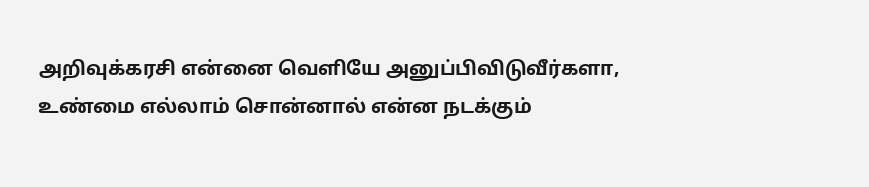அறிவுக்கரசி என்னை வெளியே அனுப்பிவிடுவீர்களா, உண்மை எல்லாம் சொன்னால் என்ன நடக்கும்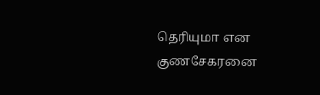தெரியுமா என குணசேகரனை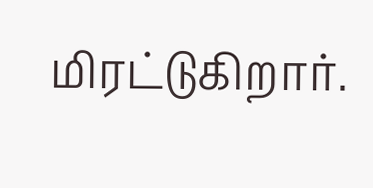மிரட்டுகிறார்.